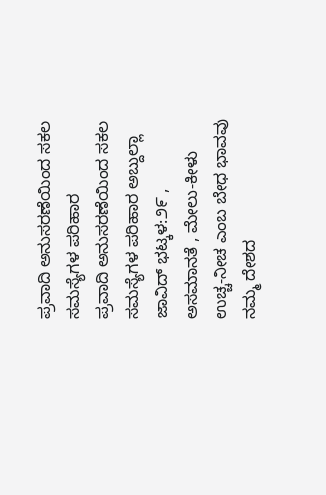ಪ್ರವಾದಿ ಅನುಸರಣೆಯಿಂದ ಸಕಲ ಸಮಸ್ಯೆಗಳ ಪರಿಹಾರ
ಪ್ರವಾದಿ ಅನುಸರಣೆಯಿಂದ ಸಕಲ ಸಮಸ್ಯೆಗಳ ಪರಿಹಾರ ಅಬ್ದುಲ್ಲಾ ಜಾವಿದ್ ಭಟ್ಕಳ:೨೯ , ಅಸಮಾನತೆ , ಮೇಲು-ಕೀಳು ಉಚ್ಚ-ನೀಚ ಎಂಬ ಬೇಧ ಭಾವವು ನಮ್ಮ ದೇಶದ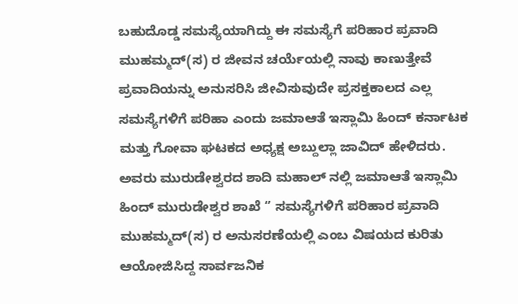ಬಹುದೊಡ್ಡ ಸಮಸ್ಯೆಯಾಗಿದ್ದು ಈ ಸಮಸ್ಯೆಗೆ ಪರಿಹಾರ ಪ್ರವಾದಿ ಮುಹಮ್ಮದ್(ಸ) ರ ಜೀವನ ಚರ್ಯೆಯಲ್ಲಿ ನಾವು ಕಾಣುತ್ತೇವೆ ಪ್ರವಾದಿಯನ್ನು ಅನುಸರಿಸಿ ಜೀವಿಸುವುದೇ ಪ್ರಸಕ್ತಕಾಲದ ಎಲ್ಲ ಸಮಸ್ಯೆಗಳಿಗೆ ಪರಿಹಾ ಎಂದು ಜಮಾಆತೆ ಇಸ್ಲಾಮಿ ಹಿಂದ್ ಕರ್ನಾಟಕ ಮತ್ತು ಗೋವಾ ಘಟಕದ ಅಧ್ಯಕ್ಷ ಅಬ್ದುಲ್ಲಾ ಜಾವಿದ್ ಹೇಳಿದರು. ಅವರು ಮುರುಡೇಶ್ವರದ ಶಾದಿ ಮಹಾಲ್ ನಲ್ಲಿ ಜಮಾಆತೆ ಇಸ್ಲಾಮಿ ಹಿಂದ್ ಮುರುಡೇಶ್ವರ ಶಾಖೆ ‘’ ಸಮಸ್ಯೆಗಳಿಗೆ ಪರಿಹಾರ ಪ್ರವಾದಿ ಮುಹಮ್ಮದ್(ಸ) ರ ಅನುಸರಣೆಯಲ್ಲಿ ಎಂಬ ವಿಷಯದ ಕುರಿತು ಆಯೋಜಿಸಿದ್ದ ಸಾರ್ವಜನಿಕ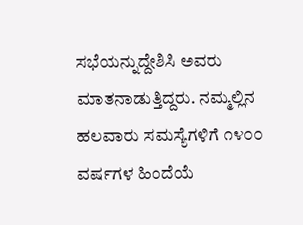ಸಭೆಯನ್ನುದ್ದೇಶಿಸಿ ಅವರು ಮಾತನಾಡುತ್ತಿದ್ದರು. ನಮ್ಮಲ್ಲಿನ ಹಲವಾರು ಸಮಸ್ಯೆಗಳಿಗೆ ೧೪೦೦ ವರ್ಷಗಳ ಹಿಂದೆಯೆ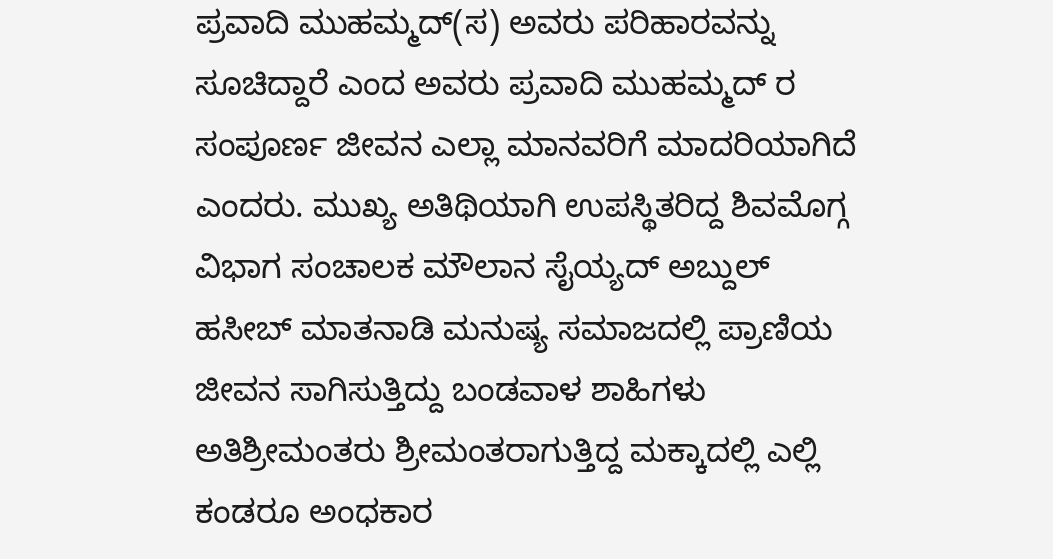ಪ್ರವಾದಿ ಮುಹಮ್ಮದ್(ಸ) ಅವರು ಪರಿಹಾರವನ್ನು ಸೂಚಿದ್ದಾರೆ ಎಂದ ಅವರು ಪ್ರವಾದಿ ಮುಹಮ್ಮದ್ ರ ಸಂಪೂರ್ಣ ಜೀವನ ಎಲ್ಲಾ ಮಾನವರಿಗೆ ಮಾದರಿಯಾಗಿದೆ ಎಂದರು. ಮುಖ್ಯ ಅತಿಥಿಯಾಗಿ ಉಪಸ್ಥಿತರಿದ್ದ ಶಿವಮೊಗ್ಗ ವಿಭಾಗ ಸಂಚಾಲಕ ಮೌಲಾನ ಸೈಯ್ಯದ್ ಅಬ್ದುಲ್ ಹಸೀಬ್ ಮಾತನಾಡಿ ಮನುಷ್ಯ ಸಮಾಜದಲ್ಲಿ ಪ್ರಾಣಿಯ ಜೀವನ ಸಾಗಿಸುತ್ತಿದ್ದು ಬಂಡವಾಳ ಶಾಹಿಗಳು ಅತಿಶ್ರೀಮಂತರು ಶ್ರೀಮಂತರಾಗುತ್ತಿದ್ದ ಮಕ್ಕಾದಲ್ಲಿ ಎಲ್ಲಿ ಕಂಡರೂ ಅಂಧಕಾರ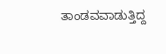ತಾಂಡವವಾಡುತ್ತಿದ್ದ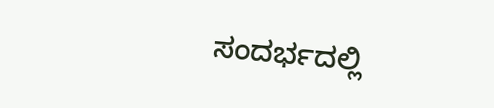ಸಂದರ್ಭದಲ್ಲಿ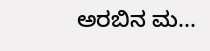ಅರಬಿನ ಮ...